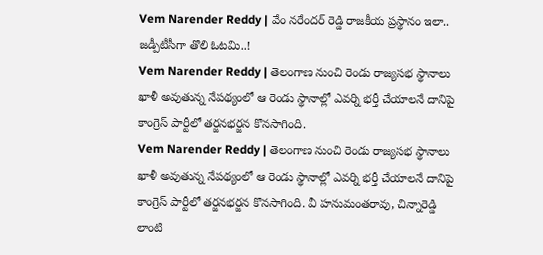Vem Narender Reddy | వేం నరేందర్ రెడ్డి రాజకీయ ప్రస్థానం ఇలా.. జడ్పీటీసీగా తొలి ఓటమి..!
Vem Narender Reddy | తెలంగాణ నుంచి రెండు రాజ్యసభ స్థానాలు ఖాళీ అవుతున్న నేపథ్యంలో ఆ రెండు స్థానాల్లో ఎవర్ని భర్తీ చేయాలనే దానిపై కాంగ్రెస్ పార్టీలో తర్జనభర్జన కొనసాగింది.
Vem Narender Reddy | తెలంగాణ నుంచి రెండు రాజ్యసభ స్థానాలు ఖాళీ అవుతున్న నేపథ్యంలో ఆ రెండు స్థానాల్లో ఎవర్ని భర్తీ చేయాలనే దానిపై కాంగ్రెస్ పార్టీలో తర్జనభర్జన కొనసాగింది. వీ హనుమంతరావు, చిన్నారెడ్డి లాంటి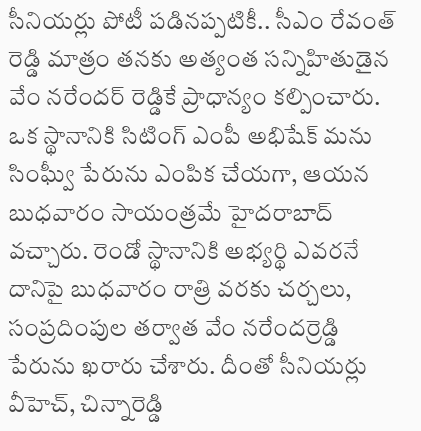సీనియర్లు పోటీ పడినప్పటికీ.. సీఎం రేవంత్ రెడ్డి మాత్రం తనకు అత్యంత సన్నిహితుడైన వేం నరేందర్ రెడ్డికే ప్రాధాన్యం కల్పించారు. ఒక స్థానానికి సిటింగ్ ఎంపీ అభిషేక్ మను సింఘ్వీ పేరును ఎంపిక చేయగా, ఆయన బుధవారం సాయంత్రమే హైదరాబాద్ వచ్చారు. రెండో స్థానానికి అభ్యర్థి ఎవరనే దానిపై బుధవారం రాత్రి వరకు చర్చలు, సంప్రదింపుల తర్వాత వేం నరేందర్రెడ్డి పేరును ఖరారు చేశారు. దీంతో సీనియర్లు వీహెచ్, చిన్నారెడ్డి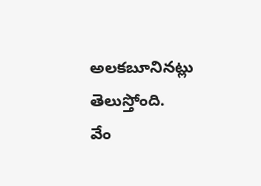అలకబూనినట్లు తెలుస్తోంది.
వేం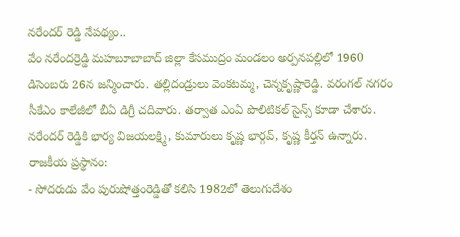నరేందర్ రెడ్డి నేపథ్యం..
వేం నరేందర్రెడ్డి మహబూబాబాద్ జిల్లా కేసముద్రం మండలం అర్పనపల్లిలో 1960 డిసెంబరు 26న జన్మించారు. తల్లిదండ్రులు వెంకటమ్మ, చెన్నకృష్ణారెడ్డి. వరంగల్ నగరం సీకేఎం కాలేజీలో బీఏ డిగ్రీ చదివారు. తర్వాత ఎంఏ పొలిటికల్ సైన్స్ కూడా చేశారు. నరేందర్ రెడ్డికి భార్య విజయలక్ష్మి, కుమారులు కృష్ణ భార్గవ్, కృష్ణ కీర్తన్ ఉన్నారు.
రాజకీయ ప్రస్థానం:
- సోదరుడు వేం పురుషోత్తంరెడ్డితో కలిసి 1982లో తెలుగుదేశం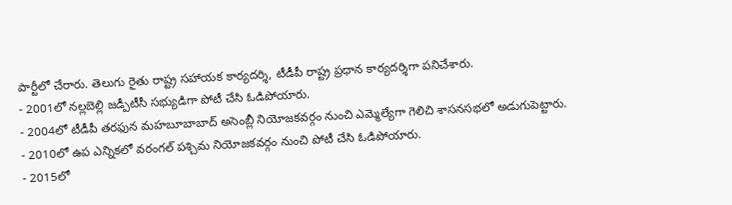పార్టీలో చేరారు. తెలుగు రైతు రాష్ట్ర సహాయక కార్యదర్శి, టీడీపీ రాష్ట్ర ప్రధాన కార్యదర్శిగా పనిచేశారు.
- 2001లో నల్లబెల్లి జడ్పీటీసీ సభ్యుడిగా పోటీ చేసి ఓడిపోయారు.
- 2004లో టీడీపీ తరఫున మహబూబాబాద్ అసెంబ్లీ నియోజకవర్గం నుంచి ఎమ్మెల్యేగా గెలిచి శాసనసభలో అడుగుపెట్టారు.
- 2010లో ఉప ఎన్నికలో వరంగల్ పశ్చిమ నియోజకవర్గం నుంచి పోటీ చేసి ఓడిపోయారు.
- 2015లో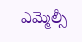ఎమ్మెల్సీ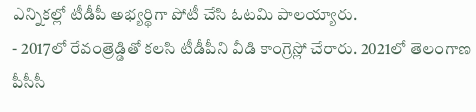ఎన్నికల్లో టీడీపీ అభ్యర్థిగా పోటీ చేసి ఓటమి పాలయ్యారు.
- 2017లో రేవంత్రెడ్డితో కలసి టీడీపీని వీడి కాంగ్రెస్లో చేరారు. 2021లో తెలంగాణ పీసీసీ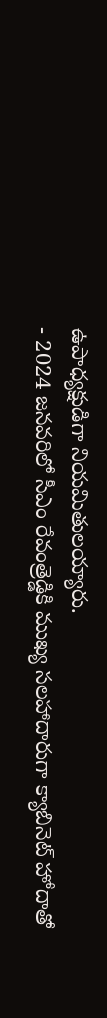ఉపాధ్యక్షుడిగా నియమితులయ్యారు.
- 2024 జనవరిలో సీఎం రేవంత్రెడ్డికి ముఖ్య సలహాదారుగా క్యాబినెట్ హోదాతో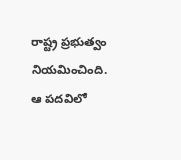రాష్ట్ర ప్రభుత్వం నియమించింది. ఆ పదవిలో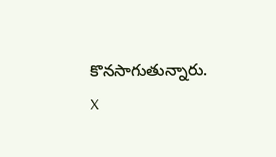కొనసాగుతున్నారు.
X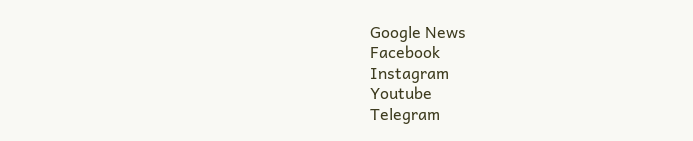Google News
Facebook
Instagram
Youtube
Telegram